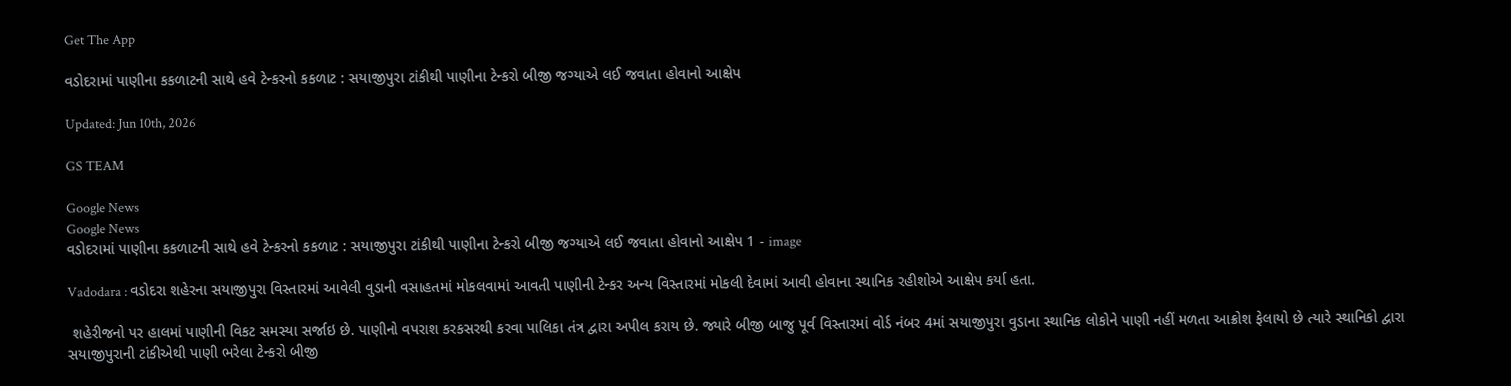Get The App

વડોદરામાં પાણીના કકળાટની સાથે હવે ટેન્કરનો કકળાટ : સયાજીપુરા ટાંકીથી પાણીના ટેન્કરો બીજી જગ્યાએ લઈ જવાતા હોવાનો આક્ષેપ

Updated: Jun 10th, 2026

GS TEAM

Google News
Google News
વડોદરામાં પાણીના કકળાટની સાથે હવે ટેન્કરનો કકળાટ : સયાજીપુરા ટાંકીથી પાણીના ટેન્કરો બીજી જગ્યાએ લઈ જવાતા હોવાનો આક્ષેપ 1 - image

Vadodara : વડોદરા શહેરના સયાજીપુરા વિસ્તારમાં આવેલી વુડાની વસાહતમાં મોકલવામાં આવતી પાણીની ટેન્કર અન્ય વિસ્તારમાં મોકલી દેવામાં આવી હોવાના સ્થાનિક રહીશોએ આક્ષેપ કર્યા હતા.

 શહેરીજનો પર હાલમાં પાણીની વિકટ સમસ્યા સર્જાઇ છે. પાણીનો વપરાશ કરકસરથી કરવા પાલિકા તંત્ર દ્વારા અપીલ કરાય છે. જ્યારે બીજી બાજુ પૂર્વ વિસ્તારમાં વોર્ડ નંબર 4માં સયાજીપુરા વુડાના સ્થાનિક લોકોને પાણી નહીં મળતા આક્રોશ ફેલાયો છે ત્યારે સ્થાનિકો દ્વારા સયાજીપુરાની ટાંકીએથી પાણી ભરેલા ટેન્કરો બીજી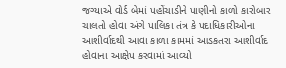જગ્યાએ વોર્ડ બેમાં પહોંચાડીને પાણીનો કાળો કારોબાર ચાલતો હોવા અંગે પાલિકા તંત્ર કે પદાધિકારીઓના આશીર્વાદથી આવા કાળા કામમાં આડકતરા આશીર્વાદ હોવાના આક્ષેપ કરવામાં આવ્યો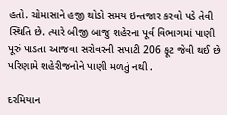હતો. ચોમાસાને હજી થોડો સમય ઇન્તજાર કરવો પડે તેવી સ્થિતિ છે. ત્યારે બીજી બાજુ શહેરના પૂર્વ વિભાગમાં પાણી પૂરું પાડતા આજવા સરોવરની સપાટી 206 ફૂટ જેવી થઈ છે પરિણામે શહેરીજનોને પાણી મળતું નથી .

દરમિયાન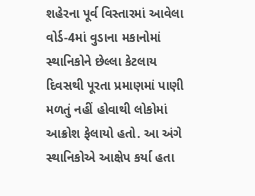શહેરના પૂર્વ વિસ્તારમાં આવેલા વોર્ડ-4માં વુડાના મકાનોમાં સ્થાનિકોને છેલ્લા કેટલાય દિવસથી પૂરતા પ્રમાણમાં પાણી મળતું નહીં હોવાથી લોકોમાં આક્રોશ ફેલાયો હતો. આ અંગે સ્થાનિકોએ આક્ષેપ કર્યા હતા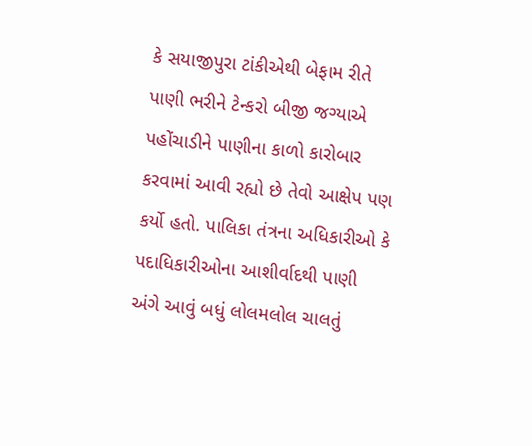કે સયાજીપુરા ટાંકીએથી બેફામ રીતે પાણી ભરીને ટેન્કરો બીજી જગ્યાએ પહોંચાડીને પાણીના કાળો કારોબાર કરવામાં આવી રહ્યો છે તેવો આક્ષેપ પણ કર્યો હતો. પાલિકા તંત્રના અધિકારીઓ કે પદાધિકારીઓના આશીર્વાદથી પાણી અંગે આવું બધું લોલમલોલ ચાલતું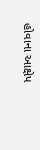હોવાના આક્ષેપ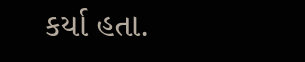કર્યા હતા.